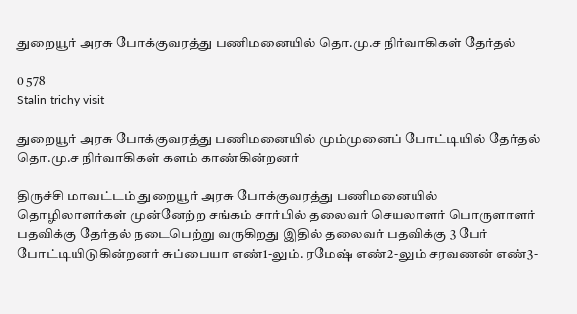துறையூர் அரசு போக்குவரத்து பணிமனையில் தொ.மு.ச நிர்வாகிகள் தேர்தல்

0 578
Stalin trichy visit

துறையூர் அரசு போக்குவரத்து பணிமனையில் மும்முனைப் போட்டியில் தேர்தல் தொ.மு.ச நிர்வாகிகள் களம் காண்கின்றனர்

திருச்சி மாவட்டம் துறையூர் அரசு போக்குவரத்து பணிமனையில் தொழிலாளர்கள் முன்னேற்ற சங்கம் சார்பில் தலைவர் செயலாளர் பொருளாளர் பதவிக்கு தேர்தல் நடைபெற்று வருகிறது இதில் தலைவர் பதவிக்கு 3 பேர் போட்டியிடுகின்றனர் சுப்பையா எண்1-லும். ரமேஷ் எண்2-லும் சரவணன் எண்3-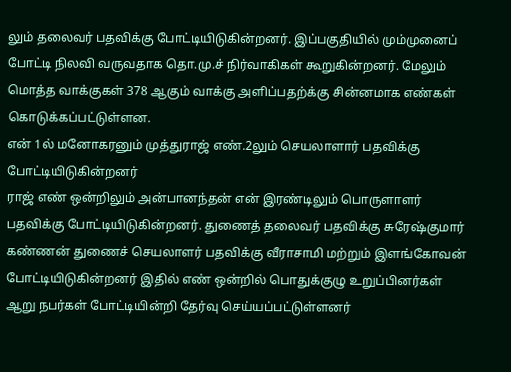லும் தலைவர் பதவிக்கு போட்டியிடுகின்றனர். இப்பகுதியில் மும்முனைப் போட்டி நிலவி வருவதாக தொ.மு.ச் நிர்வாகிகள் கூறுகின்றனர். மேலும்
மொத்த வாக்குகள் 378 ஆகும் வாக்கு அளிப்பதற்க்கு சின்னமாக எண்கள் கொடுக்கப்பட்டுள்ளன.
என் 1ல் மனோகரனும் முத்துராஜ் எண்.2லும் செயலாளார் பதவிக்கு போட்டியிடுகின்றனர்
ராஜ் எண் ஒன்றிலும் அன்பானந்தன் என் இரண்டிலும் பொருளாளர் பதவிக்கு போட்டியிடுகின்றனர். துணைத் தலைவர் பதவிக்கு சுரேஷ்குமார் கண்ணன் துணைச் செயலாளர் பதவிக்கு வீராசாமி மற்றும் இளங்கோவன் போட்டியிடுகின்றனர் இதில் எண் ஒன்றில் பொதுக்குழு உறுப்பினர்கள் ஆறு நபர்கள் போட்டியின்றி தேர்வு செய்யப்பட்டுள்ளனர்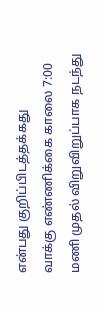என்பது குறிப்பிடத்தக்கது
வாக்கு எண்ணிக்கை காலை 7:00 மணி முதல் விறுவிறுப்பாக நடந்து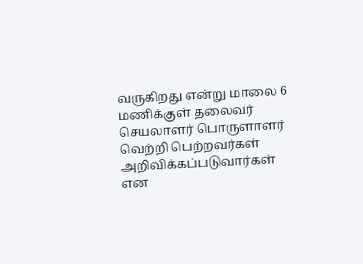வருகிறது என்று மாலை 6 மணிக்குள் தலைவர் செயலாளர் பொருளாளர் வெற்றி பெற்றவர்கள் அறிவிக்கப்படுவார்கள் என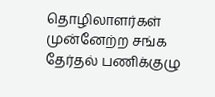தொழிலாளர்கள் முன்னேற்ற சங்க தேர்தல் பணிக்குழு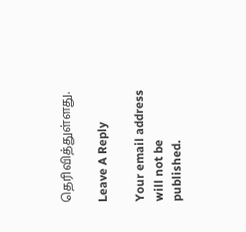தெரிவித்துள்ளது.

Leave A Reply

Your email address will not be published.